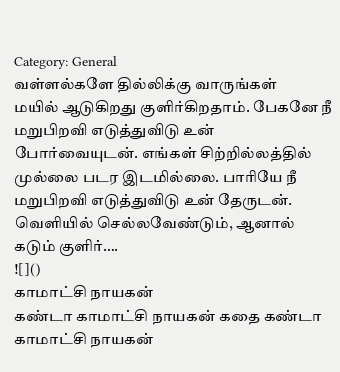Category: General
வள்ளல்களே தில்லிக்கு வாருங்கள்
மயில் ஆடுகிறது குளிர்கிறதாம். பேகனே நீ மறுபிறவி எடுத்துவிடு உன் போர்வையுடன். எங்கள் சிற்றில்லத்தில் முல்லை படர இடமில்லை. பாரியே நீ மறுபிறவி எடுத்துவிடு உன் தேருடன். வெளியில் செல்லவேண்டும், ஆனால் கடும் குளிர்….
![]()
காமாட்சி நாயகன்
கண்டா காமாட்சி நாயகன் கதை கண்டா காமாட்சி நாயகன்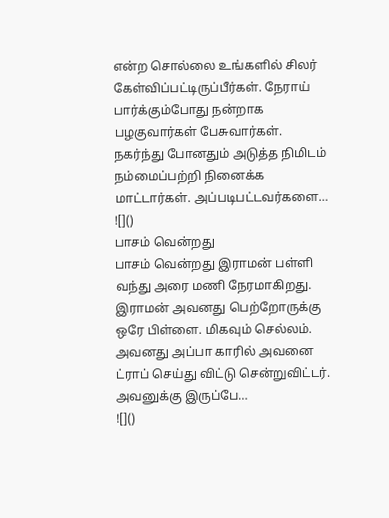என்ற சொல்லை உங்களில் சிலர் கேள்விப்பட்டிருப்பீர்கள். நேராய் பார்க்கும்போது நன்றாக பழகுவார்கள் பேசுவார்கள். நகர்ந்து போனதும் அடுத்த நிமிடம் நம்மைப்பற்றி நினைக்க மாட்டார்கள். அப்படிபட்டவர்களை…
![]()
பாசம் வென்றது
பாசம் வென்றது இராமன் பள்ளி வந்து அரை மணி நேரமாகிறது. இராமன் அவனது பெற்றோருக்கு ஒரே பிள்ளை. மிகவும் செல்லம். அவனது அப்பா காரில் அவனை ட்ராப் செய்து விட்டு சென்றுவிட்டர். அவனுக்கு இருப்பே…
![]()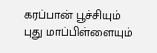கரப்பான் பூச்சியும் புது மாப்பிள்ளையும்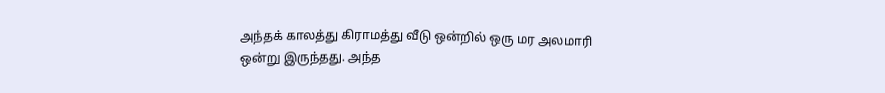அந்தக் காலத்து கிராமத்து வீடு ஒன்றில் ஒரு மர அலமாரி ஒன்று இருந்தது. அந்த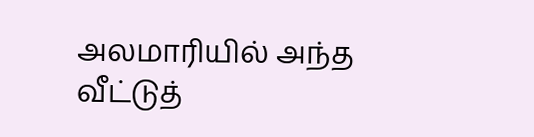அலமாரியில் அந்த வீட்டுத்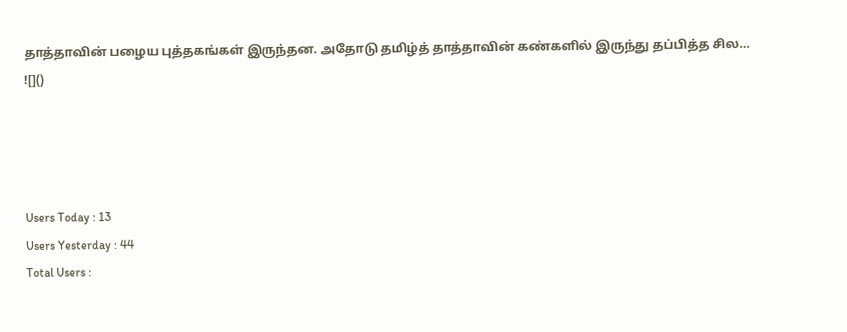தாத்தாவின் பழைய புத்தகங்கள் இருந்தன. அதோடு தமிழ்த் தாத்தாவின் கண்களில் இருந்து தப்பித்த சில…
![]()




Users Today : 13
Users Yesterday : 44
Total Users :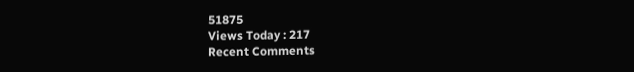51875
Views Today : 217
Recent Comments